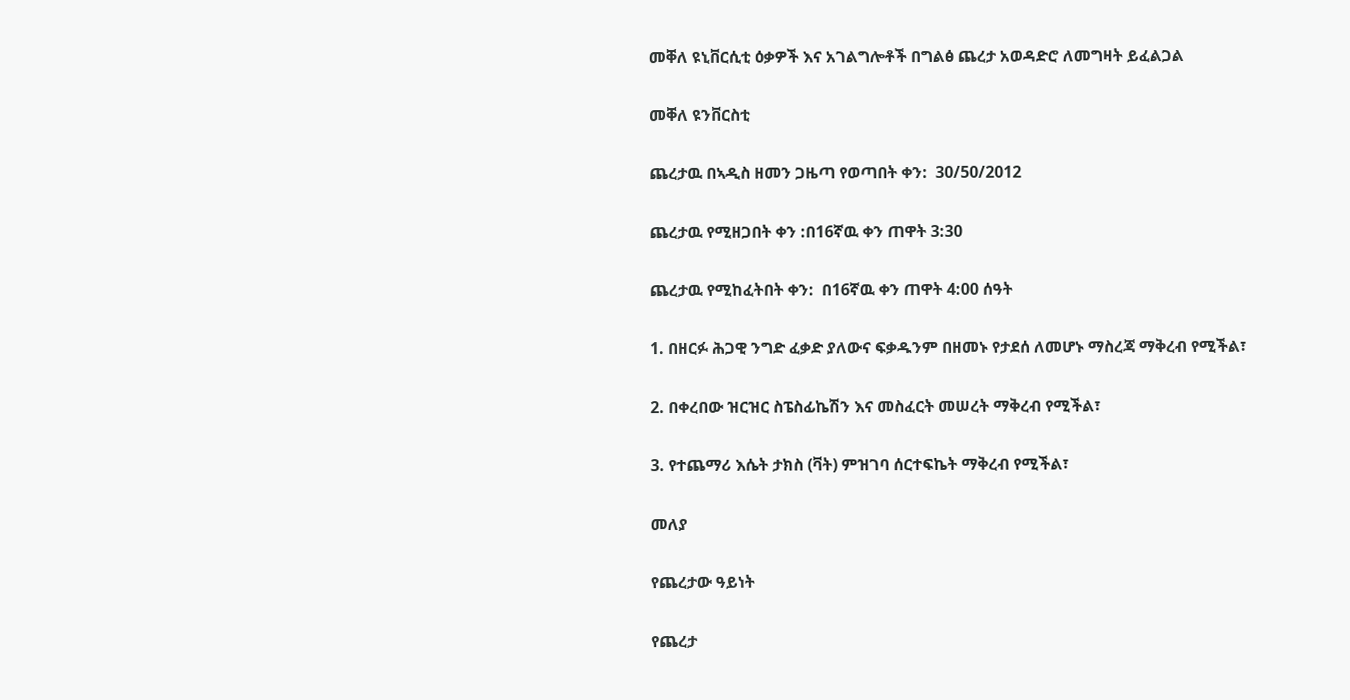መቐለ ዩኒቨርሲቲ ዕቃዎች እና አገልግሎቶች በግልፅ ጨረታ አወዳድሮ ለመግዛት ይፈልጋል

መቐለ ዩንቨርስቲ

ጨረታዉ በኣዲስ ዘመን ጋዜጣ የወጣበት ቀን:  30/50/2012

ጨረታዉ የሚዘጋበት ቀን :በ16ኛዉ ቀን ጠዋት 3:30

ጨረታዉ የሚከፈትበት ቀን:  በ16ኛዉ ቀን ጠዋት 4:00 ሰዓት

1. በዘርፉ ሕጋዊ ንግድ ፈቃድ ያለውና ፍቃዱንም በዘመኑ የታደሰ ለመሆኑ ማስረጃ ማቅረብ የሚችል፣

2. በቀረበው ዝርዝር ስፔስፊኬሽን እና መስፈርት መሠረት ማቅረብ የሚችል፣

3. የተጨማሪ እሴት ታክስ (ቫት) ምዝገባ ሰርተፍኬት ማቅረብ የሚችል፣

መለያ

የጨረታው ዓይነት

የጨረታ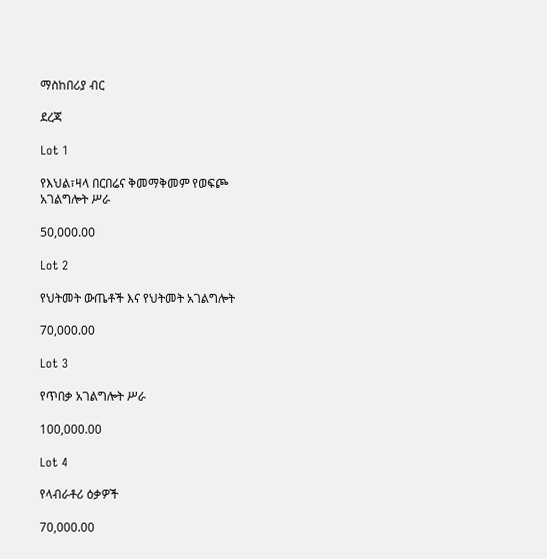ማስከበሪያ ብር

ደረጃ

Lot 1

የእህል፣ዛላ በርበሬና ቅመማቅመም የወፍጮ አገልግሎት ሥራ

50,000.00

Lot 2

የህትመት ውጤቶች እና የህትመት አገልግሎት

70,000.00

Lot 3

የጥበቃ አገልግሎት ሥራ

100,000.00

Lot 4

የላብራቶሪ ዕቃዎች

70,000.00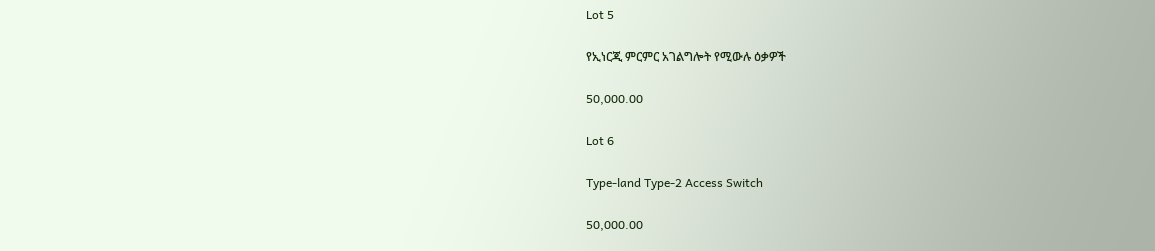Lot 5

የኢነርጂ ምርምር አገልግሎት የሚውሉ ዕቃዎች

50,000.00

Lot 6

Type-land Type-2 Access Switch

50,000.00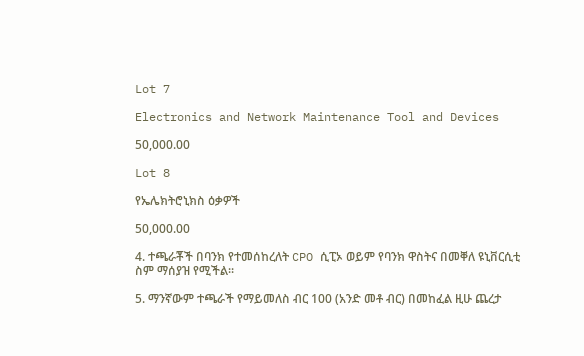Lot 7

Electronics and Network Maintenance Tool and Devices

50,000.00

Lot 8

የኤሌክትሮኒክስ ዕቃዎች

50,000.00

4. ተጫራቾች በባንክ የተመሰከረለት CPO ሲፒኦ ወይም የባንክ ዋስትና በመቐለ ዩኒቨርሲቲ ስም ማሰያዝ የሚችል፡፡

5. ማንኛውም ተጫራች የማይመለስ ብር 100 (አንድ መቶ ብር) በመከፈል ዚሁ ጨረታ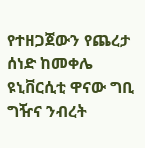የተዘጋጀውን የጨረታ ሰነድ ከመቀሌ ዩኒቨርሲቲ ዋናው ግቢ ግዥና ንብረት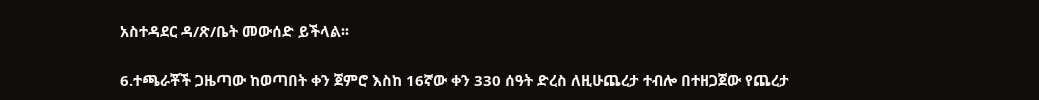አስተዳደር ዳ/ጽ/ቤት መውሰድ ይችላል፡፡

6.ተጫራቾች ጋዜጣው ከወጣበት ቀን ጀምሮ እስከ 16ኛው ቀን 330 ሰዓት ድረስ ለዚሁጨረታ ተብሎ በተዘጋጀው የጨረታ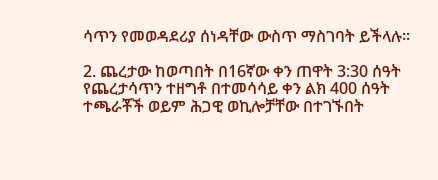ሳጥን የመወዳደሪያ ሰነዳቸው ውስጥ ማስገባት ይችላሉ፡፡

2. ጨረታው ከወጣበት በ16ኛው ቀን ጠዋት 3:30 ሰዓት የጨረታሳጥን ተዘግቶ በተመሳሳይ ቀን ልክ 400 ሰዓት ተጫራቾች ወይም ሕጋዊ ወኪሎቻቸው በተገኙበት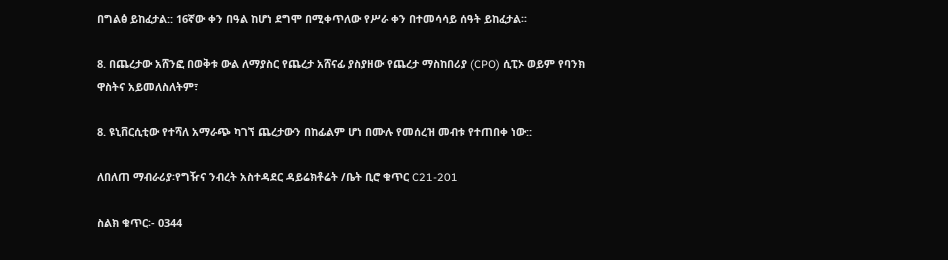በግልፅ ይከፈታል:: 16ኛው ቀን በዓል ከሆነ ደግሞ በሚቀጥለው የሥራ ቀን በተመሳሳይ ሰዓት ይከፈታል፡፡

8. በጨረታው አሸንፎ በወቅቱ ውል ለማያስር የጨረታ አሸናፊ ያስያዘው የጨረታ ማስከበሪያ (CPO) ሲፒኦ ወይም የባንክ ዋስትና አይመለስለትም፣

8. ዩኒቨርሲቲው የተሻለ አማራጭ ካገኘ ጨረታውን በከፊልም ሆነ በሙሉ የመሰረዝ መብቱ የተጠበቀ ነው::

ለበለጠ ማብራሪያ፡የግዥና ንብረት አስተዳደር ዳይሬክቶሬት /ቤት ቢሮ ቁጥር C21-201

ስልክ ቁጥር፡- 0344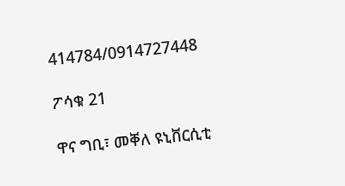414784/0914727448

ፖሳቁ 21

ዋና ግቢ፣ መቐለ ዩኒቨርሲቲ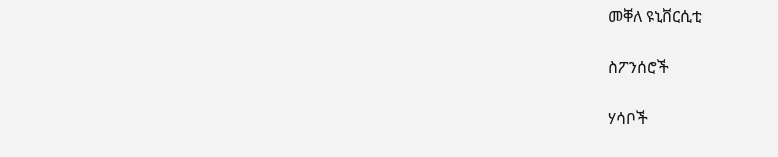መቐለ ዩኒቨርሲቲ

ስፖንሰሮች

ሃሳቦች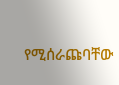የሚሰራጩባቸው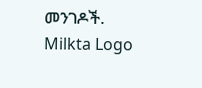መንገዶች.
Milkta Logo